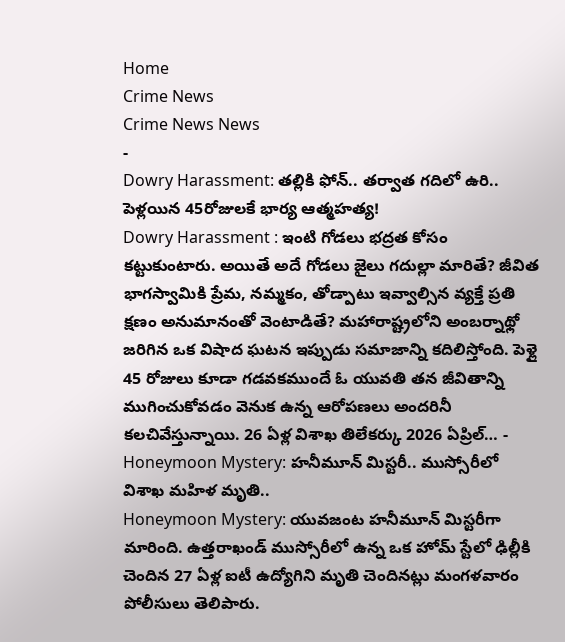Home
Crime News
Crime News News
-
Dowry Harassment: తల్లికి ఫోన్.. తర్వాత గదిలో ఉరి.. పెళ్లయిన 45రోజులకే భార్య ఆత్మహత్య!
Dowry Harassment : ఇంటి గోడలు భద్రత కోసం కట్టుకుంటారు. అయితే అదే గోడలు జైలు గదుల్లా మారితే? జీవిత భాగస్వామికి ప్రేమ, నమ్మకం, తోడ్పాటు ఇవ్వాల్సిన వ్యక్తే ప్రతి క్షణం అనుమానంతో వెంటాడితే? మహారాష్ట్రలోని అంబర్నాథ్లో జరిగిన ఒక విషాద ఘటన ఇప్పుడు సమాజాన్ని కదిలిస్తోంది. పెళ్లై 45 రోజులు కూడా గడవకముందే ఓ యువతి తన జీవితాన్ని ముగించుకోవడం వెనుక ఉన్న ఆరోపణలు అందరినీ కలచివేస్తున్నాయి. 26 ఏళ్ల విశాఖ తిలేకర్కు 2026 ఏప్రిల్… -
Honeymoon Mystery: హనీమూన్ మిస్టరీ.. ముస్సోరీలో విశాఖ మహిళ మృతి..
Honeymoon Mystery: యువజంట హనీమూన్ మిస్టరీగా మారింది. ఉత్తరాఖండ్ ముస్సోరీలో ఉన్న ఒక హోమ్ స్టేలో ఢిల్లీకి చెందిన 27 ఏళ్ల ఐటీ ఉద్యోగిని మృతి చెందినట్లు మంగళవారం పోలీసులు తెలిపారు.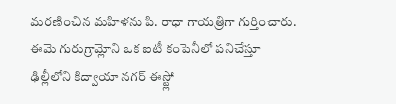మరణించిన మహిళను పి. రాధా గాయత్రిగా గుర్తించారు. ఈమె గురుగ్రామ్లోని ఒక ఐటీ కంపెనీలో పనిచేస్తూ ఢిల్లీలోని కిద్వాయా నగర్ ఈస్ట్లో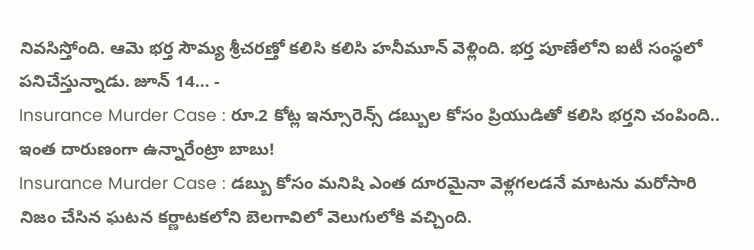నివసిస్తోంది. ఆమె భర్త సౌమ్య శ్రీచరణ్తో కలిసి కలిసి హనీమూన్ వెళ్లింది. భర్త పూణేలోని ఐటీ సంస్థలో పనిచేస్తున్నాడు. జూన్ 14… -
Insurance Murder Case : రూ.2 కోట్ల ఇన్సూరెన్స్ డబ్బుల కోసం ప్రియుడితో కలిసి భర్తని చంపింది.. ఇంత దారుణంగా ఉన్నారేంట్రా బాబు!
Insurance Murder Case : డబ్బు కోసం మనిషి ఎంత దూరమైనా వెళ్లగలడనే మాటను మరోసారి నిజం చేసిన ఘటన కర్ణాటకలోని బెలగావిలో వెలుగులోకి వచ్చింది.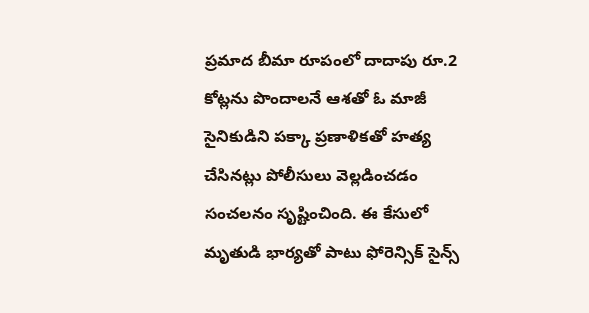ప్రమాద బీమా రూపంలో దాదాపు రూ.2 కోట్లను పొందాలనే ఆశతో ఓ మాజీ సైనికుడిని పక్కా ప్రణాళికతో హత్య చేసినట్లు పోలీసులు వెల్లడించడం సంచలనం సృష్టించింది. ఈ కేసులో మృతుడి భార్యతో పాటు ఫోరెన్సిక్ సైన్స్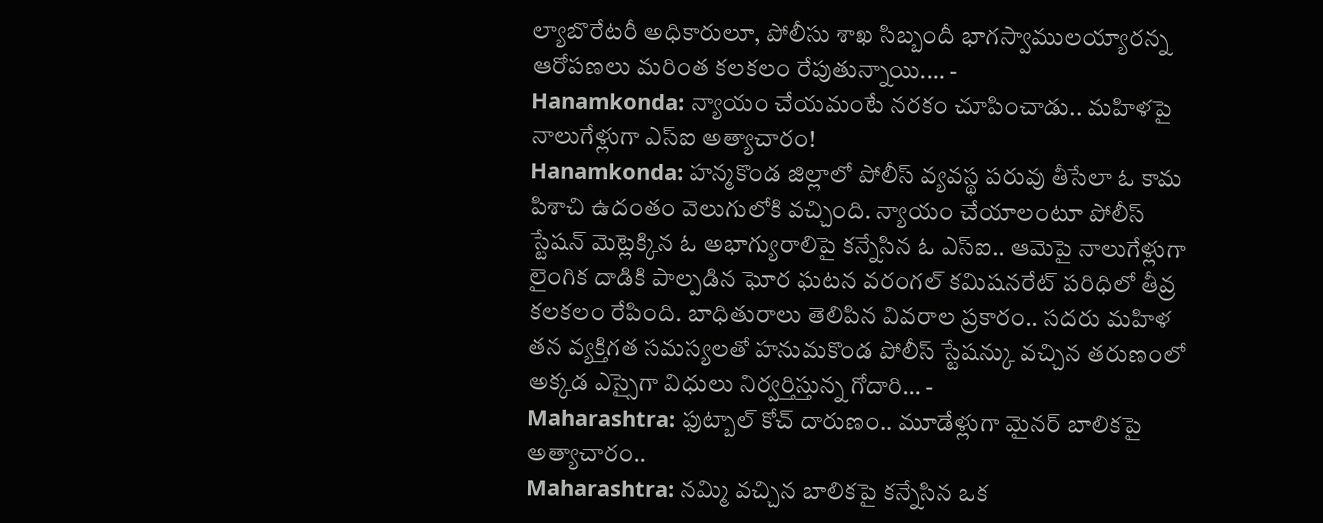ల్యాబొరేటరీ అధికారులూ, పోలీసు శాఖ సిబ్బందీ భాగస్వాములయ్యారన్న ఆరోపణలు మరింత కలకలం రేపుతున్నాయి.… -
Hanamkonda: న్యాయం చేయమంటే నరకం చూపించాడు.. మహిళపై నాలుగేళ్లుగా ఎస్ఐ అత్యాచారం!
Hanamkonda: హన్మకొండ జిల్లాలో పోలీస్ వ్యవస్థ పరువు తీసేలా ఓ కామ పిశాచి ఉదంతం వెలుగులోకి వచ్చింది. న్యాయం చేయాలంటూ పోలీస్ స్టేషన్ మెట్లెక్కిన ఓ అభాగ్యురాలిపై కన్నేసిన ఓ ఎస్ఐ.. ఆమెపై నాలుగేళ్లుగా లైంగిక దాడికి పాల్పడిన ఘోర ఘటన వరంగల్ కమిషనరేట్ పరిధిలో తీవ్ర కలకలం రేపింది. బాధితురాలు తెలిపిన వివరాల ప్రకారం.. సదరు మహిళ తన వ్యక్తిగత సమస్యలతో హనుమకొండ పోలీస్ స్టేషన్కు వచ్చిన తరుణంలో అక్కడ ఎస్సైగా విధులు నిర్వర్తిస్తున్న గోదారి… -
Maharashtra: ఫుట్బాల్ కోచ్ దారుణం.. మూడేళ్లుగా మైనర్ బాలికపై అత్యాచారం..
Maharashtra: నమ్మి వచ్చిన బాలికపై కన్నేసిన ఒక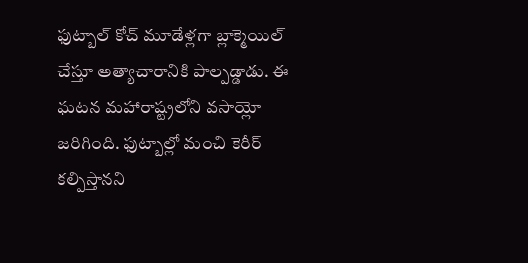ఫుట్బాల్ కోచ్ మూడేళ్లగా బ్లాక్మెయిల్ చేస్తూ అత్యాచారానికి పాల్పడ్డాడు. ఈ ఘటన మహారాష్ట్రలోని వసాయ్లో జరిగింది. ఫుట్బాల్లో మంచి కెరీర్ కల్పిస్తానని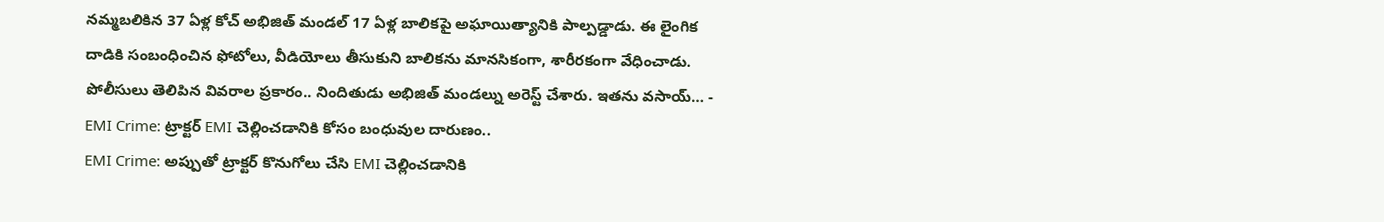నమ్మబలికిన 37 ఏళ్ల కోచ్ అభిజిత్ మండల్ 17 ఏళ్ల బాలికపై అఘాయిత్యానికి పాల్పడ్డాడు. ఈ లైంగిక దాడికి సంబంధించిన ఫోటోలు, వీడియోలు తీసుకుని బాలికను మానసికంగా, శారీరకంగా వేధించాడు. పోలీసులు తెలిపిన వివరాల ప్రకారం.. నిందితుడు అభిజిత్ మండల్ను అరెస్ట్ చేశారు. ఇతను వసాయ్… -
EMI Crime: ట్రాక్టర్ EMI చెల్లించడానికి కోసం బంధువుల దారుణం..
EMI Crime: అప్పుతో ట్రాక్టర్ కొనుగోలు చేసి EMI చెల్లించడానికి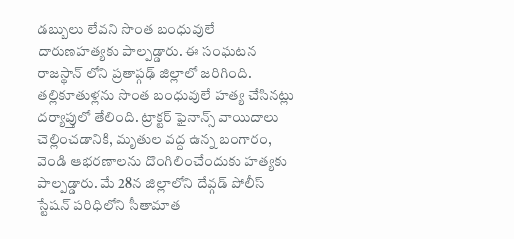డబ్బులు లేవని సొంత బంధువులే దారుణహత్యకు పాల్పడ్డారు. ఈ సంఘటన రాజస్థాన్ లోని ప్రతాప్గఢ్ జిల్లాలో జరిగింది. తల్లికూతుళ్లను సొంత బంధువులే హత్య చేసినట్లు దర్యాప్తులో తేలింది. ట్రాక్టర్ ఫైనాన్స్ వాయిదాలు చెల్లించడానికి, మృతుల వద్ద ఉన్న బంగారం, వెండి ఆభరణాలను దొంగిలించేందుకు హత్యకు పాల్పడ్డారు. మే 28న జిల్లాలోని దేవ్గడ్ పోలీస్ స్టేషన్ పరిధిలోని సీతామాత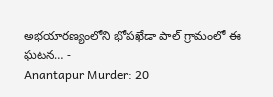అభయారణ్యంలోని భోపఖేడా పాల్ గ్రామంలో ఈ ఘటన… -
Anantapur Murder: 20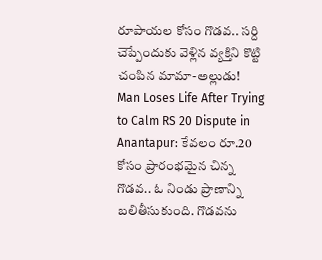రూపాయల కోసం గొడవ.. సర్ది చెప్పేందుకు వెళ్లిన వ్యక్తిని కొట్టి చంపిన మామా-అల్లుడు!
Man Loses Life After Trying to Calm RS 20 Dispute in Anantapur: కేవలం రూ.20 కోసం ప్రారంభమైన చిన్న గొడవ.. ఓ నిండు ప్రాణాన్ని బలితీసుకుంది. గొడవను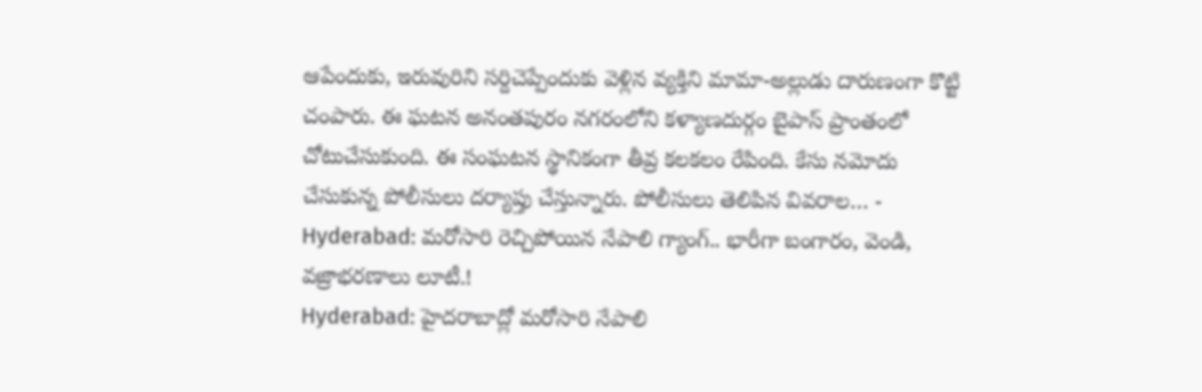ఆపేందుకు, ఇరువురిని సర్దిచెప్పేందుకు వెళ్లిన వ్యక్తిని మామా-అల్లుడు దారుణంగా కొట్టి చంపారు. ఈ ఘటన అనంతపురం నగరంలోని కళ్యాణదుర్గం బైపాస్ ప్రాంతంలో చోటుచేసుకుంది. ఈ సంఘటన స్థానికంగా తీవ్ర కలకలం రేపింది. కేసు నమోదు చేసుకున్న పోలీసులు దర్యాప్తు చేస్తున్నారు. పోలీసులు తెలిపిన వివరాల… -
Hyderabad: మరోసారి రెచ్చిపోయిన నేపాలి గ్యాంగ్.. భారీగా బంగారం, వెండి, వజ్రాభరణాలు లూటీ.!
Hyderabad: హైదరాబాద్లో మరోసారి నేపాలి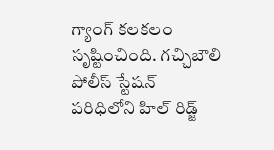గ్యాంగ్ కలకలం సృష్టించింది. గచ్చిబౌలి పోలీస్ స్టేషన్ పరిధిలోని హిల్ రిడ్జ్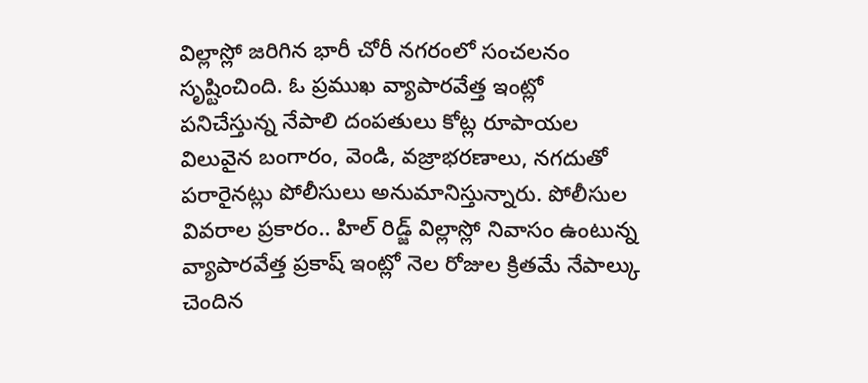విల్లాస్లో జరిగిన భారీ చోరీ నగరంలో సంచలనం సృష్టించింది. ఓ ప్రముఖ వ్యాపారవేత్త ఇంట్లో పనిచేస్తున్న నేపాలి దంపతులు కోట్ల రూపాయల విలువైన బంగారం, వెండి, వజ్రాభరణాలు, నగదుతో పరారైనట్లు పోలీసులు అనుమానిస్తున్నారు. పోలీసుల వివరాల ప్రకారం.. హిల్ రిడ్జ్ విల్లాస్లో నివాసం ఉంటున్న వ్యాపారవేత్త ప్రకాష్ ఇంట్లో నెల రోజుల క్రితమే నేపాల్కు చెందిన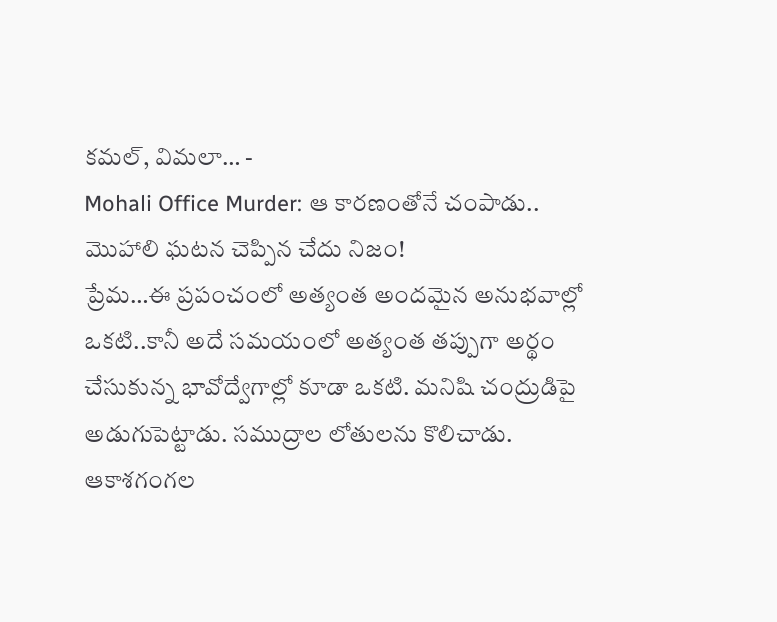కమల్, విమలా… -
Mohali Office Murder: ఆ కారణంతోనే చంపాడు.. మొహాలి ఘటన చెప్పిన చేదు నిజం!
ప్రేమ…ఈ ప్రపంచంలో అత్యంత అందమైన అనుభవాల్లో ఒకటి..కానీ అదే సమయంలో అత్యంత తప్పుగా అర్థం చేసుకున్న భావోద్వేగాల్లో కూడా ఒకటి. మనిషి చంద్రుడిపై అడుగుపెట్టాడు. సముద్రాల లోతులను కొలిచాడు. ఆకాశగంగల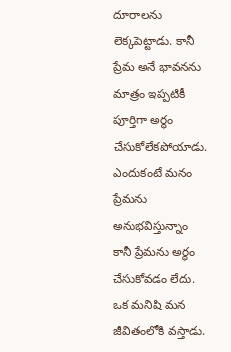దూరాలను లెక్కపెట్టాడు. కానీ ప్రేమ అనే భావనను మాత్రం ఇప్పటికీ పూర్తిగా అర్థం చేసుకోలేకపోయాడు. ఎందుకంటే మనం ప్రేమను అనుభవిస్తున్నాం కానీ ప్రేమను అర్థం చేసుకోవడం లేదు. ఒక మనిషి మన జీవితంలోకి వస్తాడు.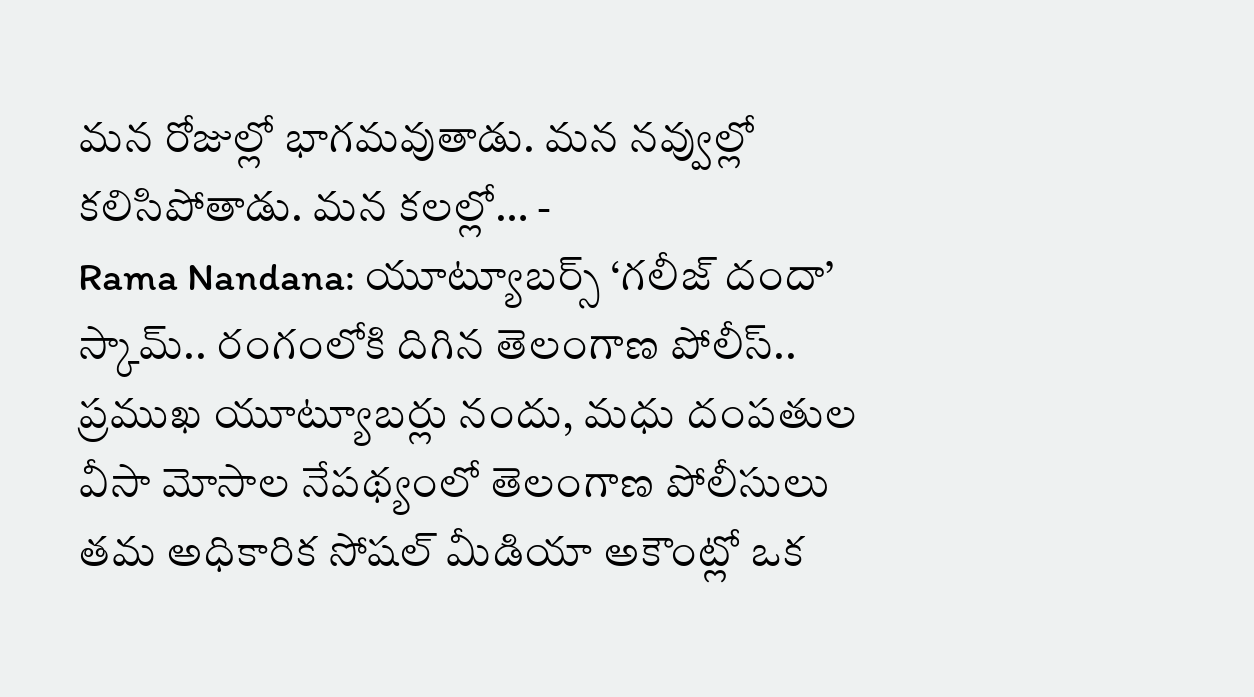మన రోజుల్లో భాగమవుతాడు. మన నవ్వుల్లో కలిసిపోతాడు. మన కలల్లో… -
Rama Nandana: యూట్యూబర్స్ ‘గలీజ్ దందా’ స్కామ్.. రంగంలోకి దిగిన తెలంగాణ పోలీస్..
ప్రముఖ యూట్యూబర్లు నందు, మధు దంపతుల వీసా మోసాల నేపథ్యంలో తెలంగాణ పోలీసులు తమ అధికారిక సోషల్ మీడియా అకౌంట్లో ఒక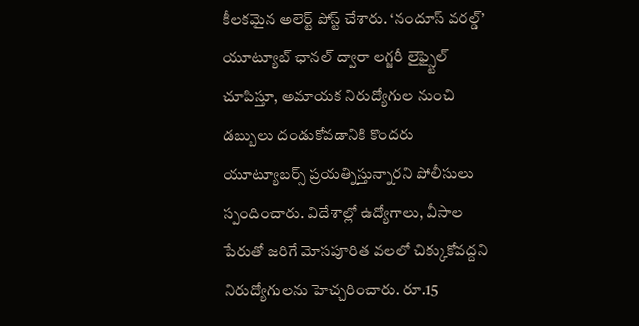కీలకమైన అలెర్ట్ పోస్ట్ చేశారు. ‘నందూస్ వరల్డ్’ యూట్యూబ్ ఛానల్ ద్వారా లగ్జరీ లైఫ్స్టైల్ చూపిస్తూ, అమాయక నిరుద్యోగుల నుంచి డబ్బులు దండుకోవడానికి కొందరు యూట్యూబర్స్ ప్రయత్నిస్తున్నారని పోలీసులు స్పందించారు. విదేశాల్లో ఉద్యోగాలు, వీసాల పేరుతో జరిగే మోసపూరిత వలలో చిక్కుకోవద్దని నిరుద్యోగులను హెచ్చరించారు. రూ.15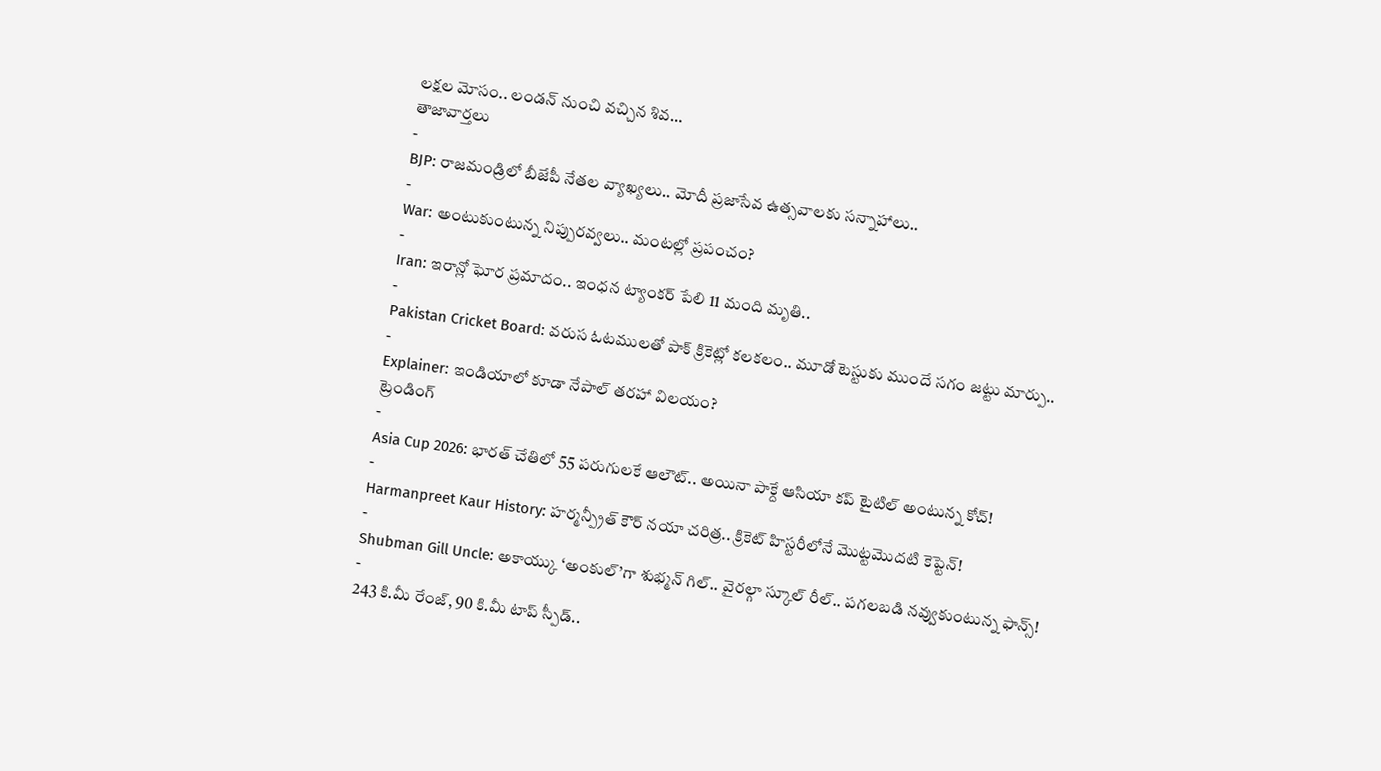లక్షల మోసం.. లండన్ నుంచి వచ్చిన శివ…
తాజావార్తలు
-
BJP: రాజమండ్రిలో బీజేపీ నేతల వ్యాఖ్యలు.. మోదీ ప్రజాసేవ ఉత్సవాలకు సన్నాహాలు..
-
War: అంటుకుంటున్న నిప్పురవ్వలు.. మంటల్లో ప్రపంచం?
-
Iran: ఇరాన్లో ఘోర ప్రమాదం.. ఇంధన ట్యాంకర్ పేలి 11 మంది మృతి..
-
Pakistan Cricket Board: వరుస ఓటములతో పాక్ క్రికెట్లో కలకలం.. మూడో టెస్టుకు ముందే సగం జట్టు మార్పు..
-
Explainer: ఇండియాలో కూడా నేపాల్ తరహా విలయం?
ట్రెండింగ్
-
Asia Cup 2026: భారత్ చేతిలో 55 పరుగులకే ఆలౌట్.. అయినా పాక్దే ఆసియా కప్ టైటిల్ అంటున్న కోచ్!
-
Harmanpreet Kaur History: హర్మన్ప్రీత్ కౌర్ నయా చరిత్ర.. క్రికెట్ హిస్టరీలోనే మొట్టమొదటి కెప్టెన్!
-
Shubman Gill Uncle: అకాయ్కు ‘అంకుల్’గా శుభ్మన్ గిల్.. వైరల్గా స్కూల్ రీల్.. పగలబడి నవ్వుకుంటున్న ఫాన్స్!
-
243 కి.మీ రేంజ్, 90 కి.మీ టాప్ స్పీడ్..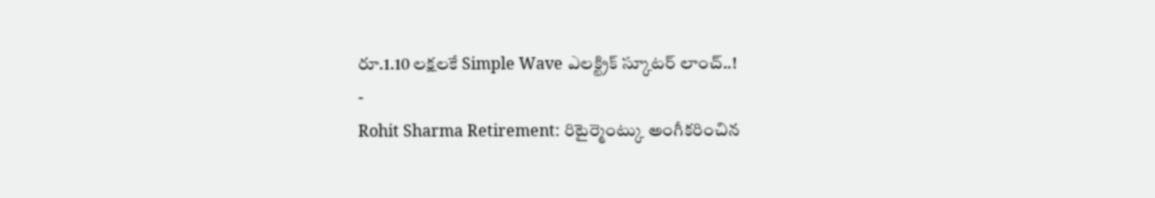రూ.1.10 లక్షలకే Simple Wave ఎలక్ట్రిక్ స్కూటర్ లాంచ్..!
-
Rohit Sharma Retirement: రిటైర్మెంట్కు అంగీకరించిన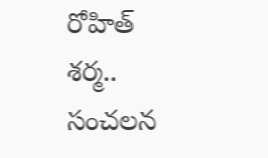రోహిత్ శర్మ.. సంచలన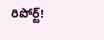రిపోర్ట్!